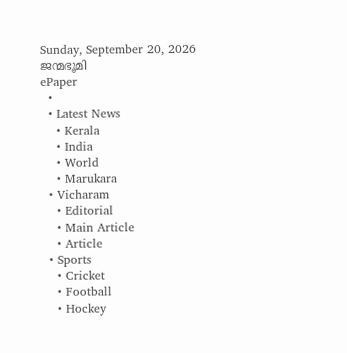Sunday, September 20, 2026
ജന്മഭൂമി
ePaper
  •
  • Latest News
    • Kerala
    • India
    • World
    • Marukara
  • Vicharam
    • Editorial
    • Main Article
    • Article
  • Sports
    • Cricket
    • Football
    • Hockey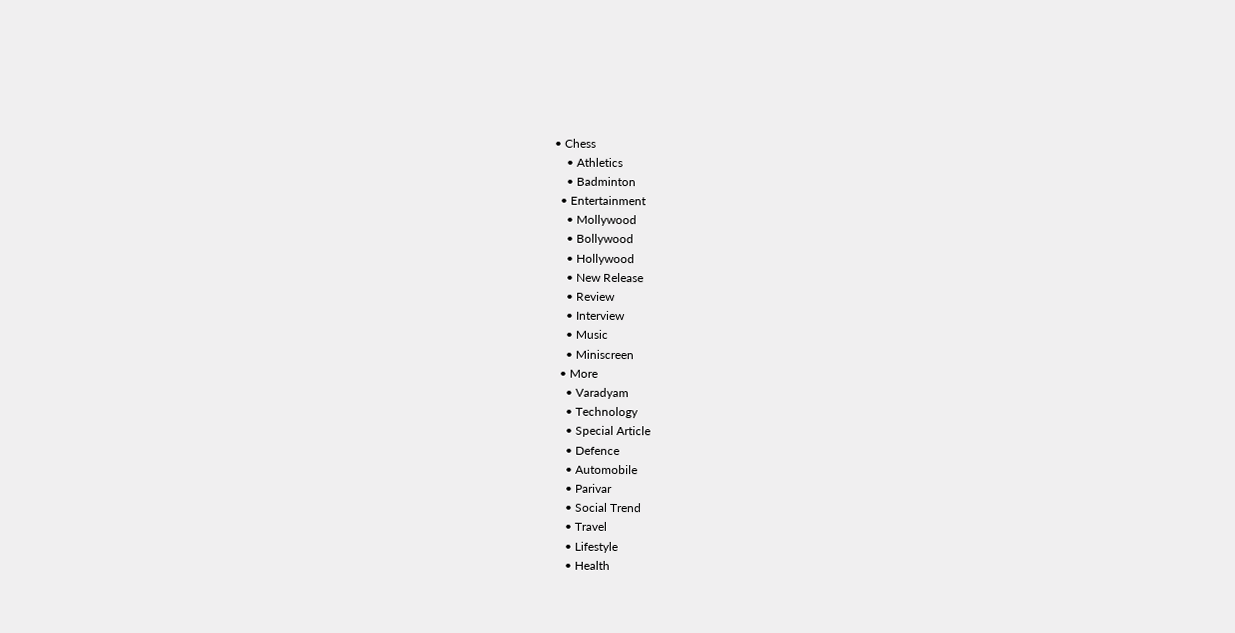• Chess
    • Athletics
    • Badminton
  • Entertainment
    • Mollywood
    • Bollywood
    • Hollywood
    • New Release
    • Review
    • Interview
    • Music
    • Miniscreen
  • More
    • Varadyam
    • Technology
    • Special Article
    • Defence
    • Automobile
    • Parivar
    • Social Trend
    • Travel
    • Lifestyle
    • Health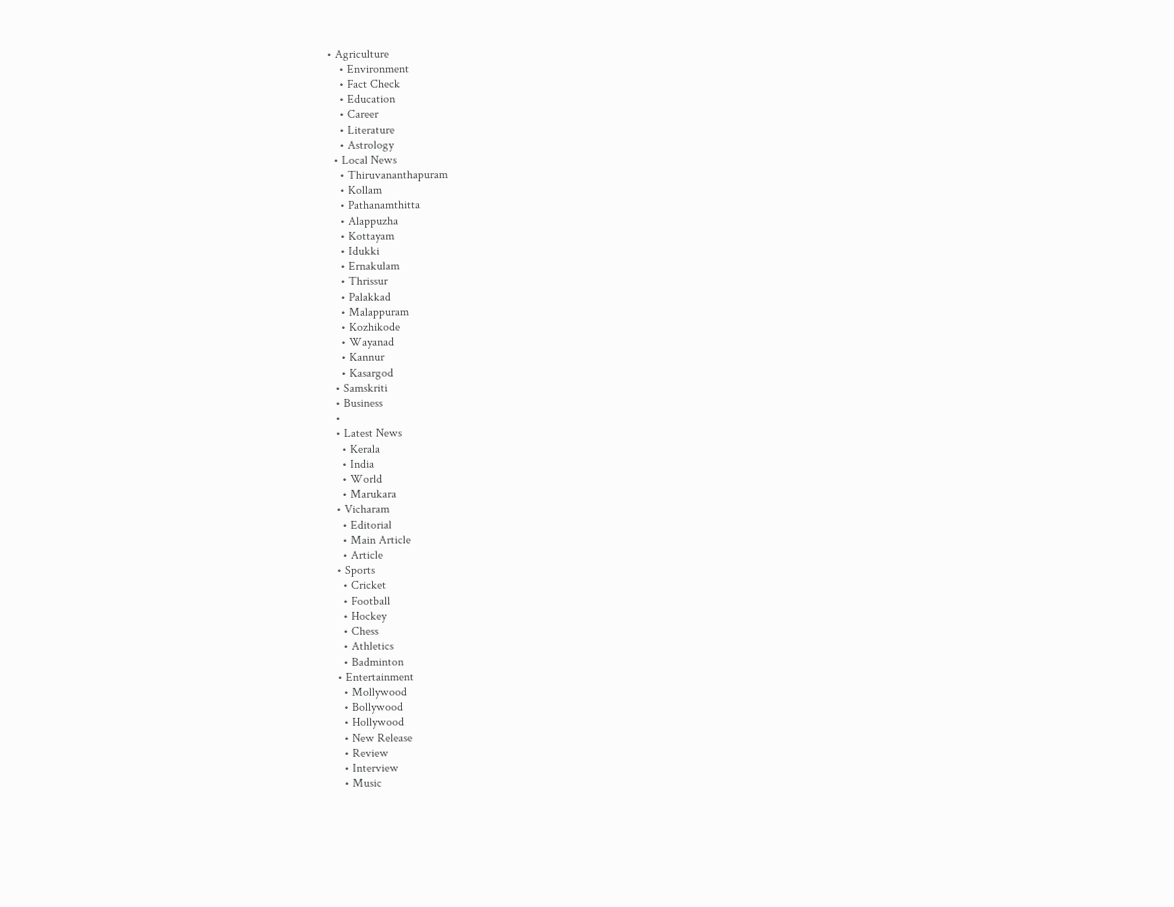• Agriculture
    • Environment
    • Fact Check
    • Education
    • Career
    • Literature
    • Astrology
  • Local News
    • Thiruvananthapuram
    • Kollam
    • Pathanamthitta
    • Alappuzha
    • Kottayam
    • Idukki
    • Ernakulam
    • Thrissur
    • Palakkad
    • Malappuram
    • Kozhikode
    • Wayanad
    • Kannur
    • Kasargod
  • Samskriti
  • Business
  •
  • Latest News
    • Kerala
    • India
    • World
    • Marukara
  • Vicharam
    • Editorial
    • Main Article
    • Article
  • Sports
    • Cricket
    • Football
    • Hockey
    • Chess
    • Athletics
    • Badminton
  • Entertainment
    • Mollywood
    • Bollywood
    • Hollywood
    • New Release
    • Review
    • Interview
    • Music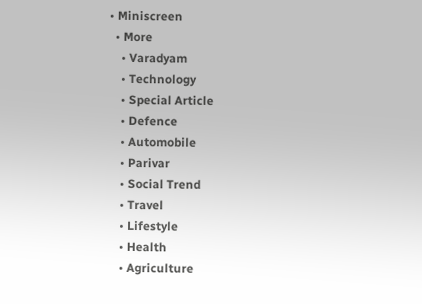• Miniscreen
  • More
    • Varadyam
    • Technology
    • Special Article
    • Defence
    • Automobile
    • Parivar
    • Social Trend
    • Travel
    • Lifestyle
    • Health
    • Agriculture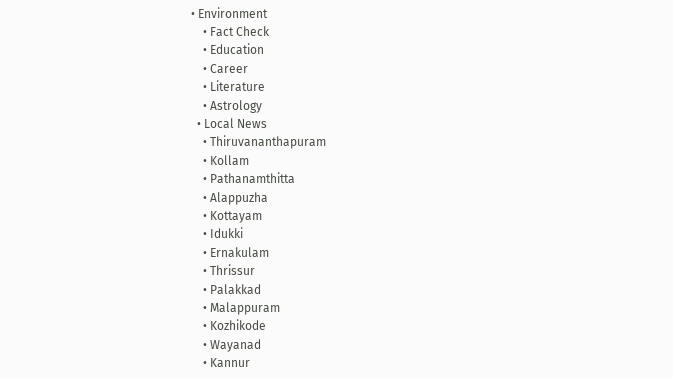• Environment
    • Fact Check
    • Education
    • Career
    • Literature
    • Astrology
  • Local News
    • Thiruvananthapuram
    • Kollam
    • Pathanamthitta
    • Alappuzha
    • Kottayam
    • Idukki
    • Ernakulam
    • Thrissur
    • Palakkad
    • Malappuram
    • Kozhikode
    • Wayanad
    • Kannur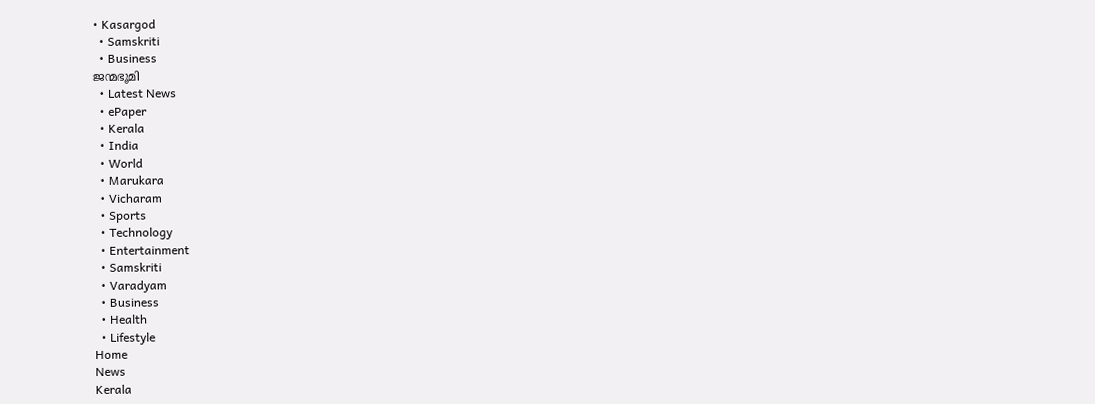• Kasargod
  • Samskriti
  • Business
ജന്മഭൂമി
  • Latest News
  • ePaper
  • Kerala
  • India
  • World
  • Marukara
  • Vicharam
  • Sports
  • Technology
  • Entertainment
  • Samskriti
  • Varadyam
  • Business
  • Health
  • Lifestyle
Home
News
Kerala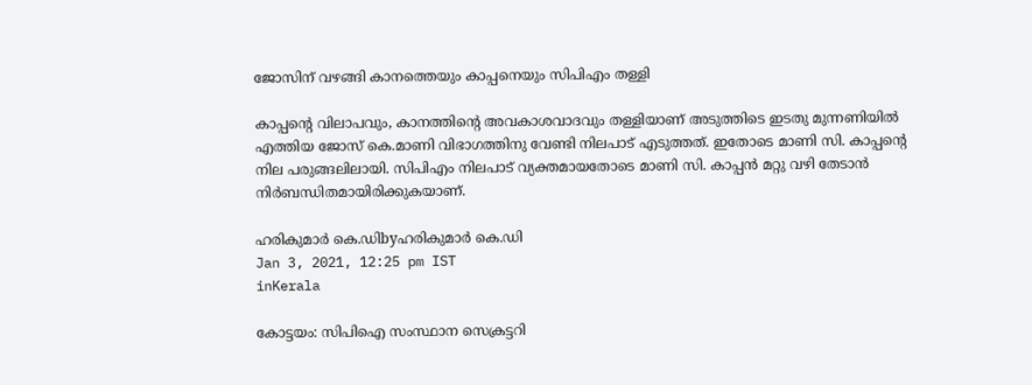ജോസിന് വഴങ്ങി കാനത്തെയും കാപ്പനെയും സിപിഎം തള്ളി

കാപ്പന്റെ വിലാപവും, കാനത്തിന്റെ അവകാശവാദവും തള്ളിയാണ് അടുത്തിടെ ഇടതു മുന്നണിയില്‍ എത്തിയ ജോസ് കെ.മാണി വിഭാഗത്തിനു വേണ്ടി നിലപാട് എടുത്തത്. ഇതോടെ മാണി സി. കാപ്പന്റെ നില പരുങ്ങലിലായി. സിപിഎം നിലപാട് വ്യക്തമായതോടെ മാണി സി. കാപ്പന്‍ മറ്റു വഴി തേടാന്‍ നിര്‍ബന്ധിതമായിരിക്കുകയാണ്.

ഹരികുമാര്‍ കെ.ഡിbyഹരികുമാര്‍ കെ.ഡി
Jan 3, 2021, 12:25 pm IST
inKerala

കോട്ടയം: സിപിഐ സംസ്ഥാന സെക്രട്ടറി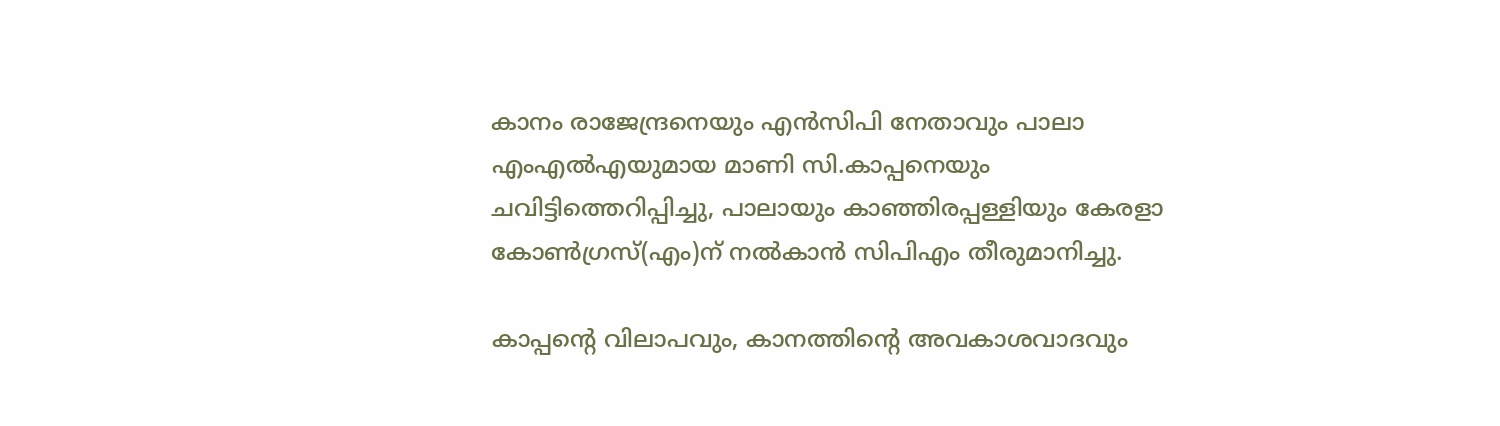കാനം രാജേന്ദ്രനെയും എന്‍സിപി നേതാവും പാലാ എംഎല്‍എയുമായ മാണി സി.കാപ്പനെയും ചവിട്ടിത്തെറിപ്പിച്ചു, പാലായും കാഞ്ഞിരപ്പള്ളിയും കേരളാ കോണ്‍ഗ്രസ്(എം)ന് നല്‍കാന്‍ സിപിഎം തീരുമാനിച്ചു.

കാപ്പന്റെ വിലാപവും, കാനത്തിന്റെ അവകാശവാദവും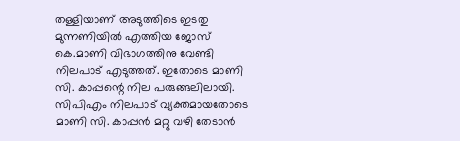തള്ളിയാണ് അടുത്തിടെ ഇടതു മുന്നണിയില്‍ എത്തിയ ജോസ് കെ.മാണി വിഭാഗത്തിനു വേണ്ടി നിലപാട് എടുത്തത്. ഇതോടെ മാണി സി. കാപ്പന്റെ നില പരുങ്ങലിലായി. സിപിഎം നിലപാട് വ്യക്തമായതോടെ മാണി സി. കാപ്പന്‍ മറ്റു വഴി തേടാന്‍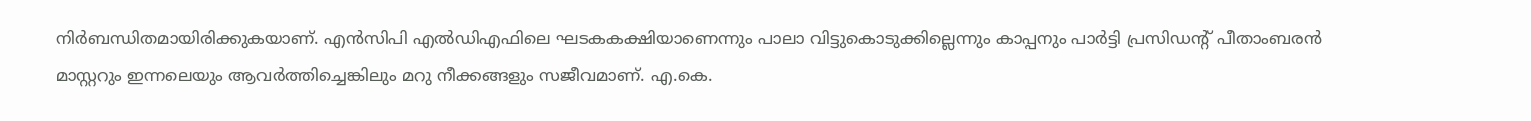നിര്‍ബന്ധിതമായിരിക്കുകയാണ്. എന്‍സിപി എല്‍ഡിഎഫിലെ ഘടകകക്ഷിയാണെന്നും പാലാ വിട്ടുകൊടുക്കില്ലെന്നും കാപ്പനും പാര്‍ട്ടി പ്രസിഡന്റ് പീതാംബരന്‍ മാസ്റ്ററും ഇന്നലെയും ആവര്‍ത്തിച്ചെങ്കിലും മറു നീക്കങ്ങളും സജീവമാണ്. എ.കെ.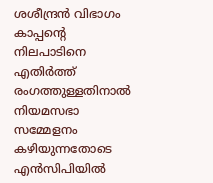ശശീന്ദ്രന്‍ വിഭാഗം കാപ്പന്റെ നിലപാടിനെ എതിര്‍ത്ത് രംഗത്തുള്ളതിനാല്‍ നിയമസഭാ സമ്മേളനം കഴിയുന്നതോടെ എന്‍സിപിയില്‍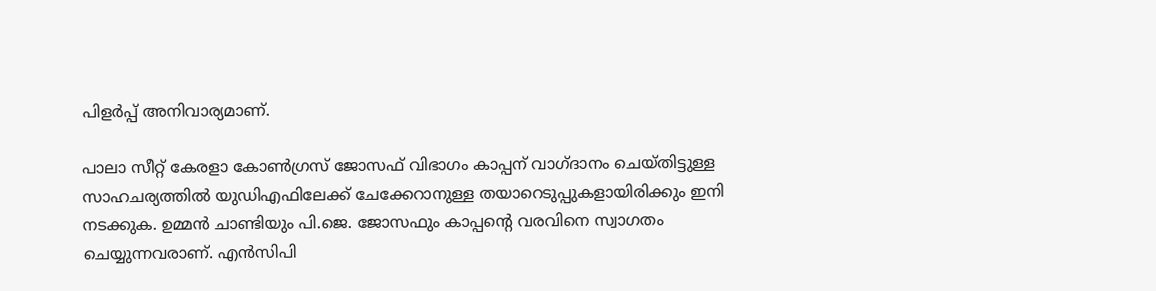പിളര്‍പ്പ് അനിവാര്യമാണ്.

പാലാ സീറ്റ് കേരളാ കോണ്‍ഗ്രസ് ജോസഫ് വിഭാഗം കാപ്പന് വാഗ്ദാനം ചെയ്തിട്ടുള്ള സാഹചര്യത്തില്‍ യുഡിഎഫിലേക്ക് ചേക്കേറാനുള്ള തയാറെടുപ്പുകളായിരിക്കും ഇനി നടക്കുക. ഉമ്മന്‍ ചാണ്ടിയും പി.ജെ. ജോസഫും കാപ്പന്റെ വരവിനെ സ്വാഗതം ചെയ്യുന്നവരാണ്. എന്‍സിപി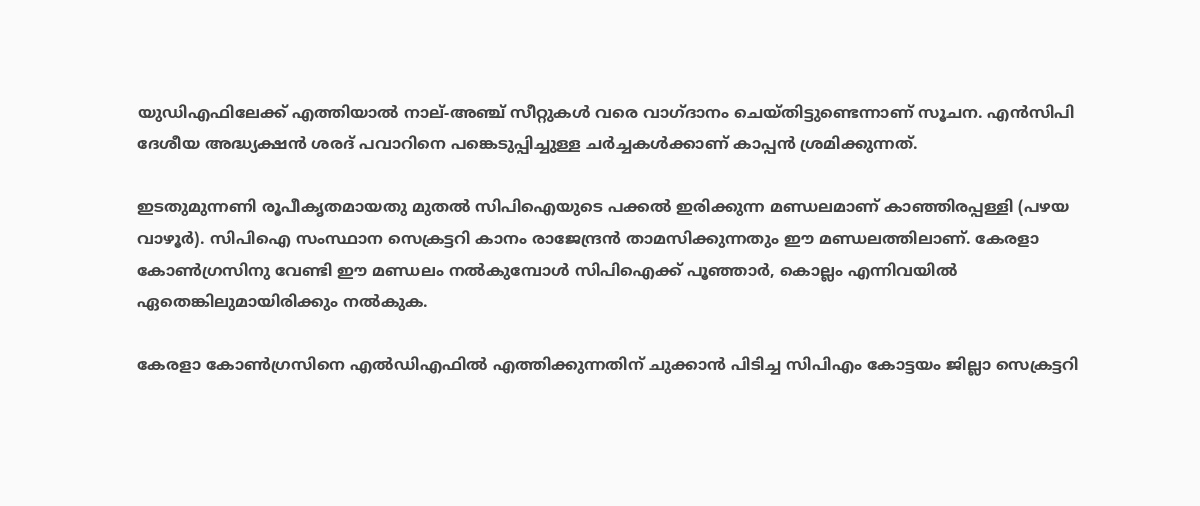യുഡിഎഫിലേക്ക് എത്തിയാല്‍ നാല്-അഞ്ച് സീറ്റുകള്‍ വരെ വാഗ്ദാനം ചെയ്തിട്ടുണ്ടെന്നാണ് സൂചന. എന്‍സിപി ദേശീയ അദ്ധ്യക്ഷന്‍ ശരദ് പവാറിനെ പങ്കെടുപ്പിച്ചുള്ള ചര്‍ച്ചകള്‍ക്കാണ് കാപ്പന്‍ ശ്രമിക്കുന്നത്.

ഇടതുമുന്നണി രൂപീകൃതമായതു മുതല്‍ സിപിഐയുടെ പക്കല്‍ ഇരിക്കുന്ന മണ്ഡലമാണ് കാഞ്ഞിരപ്പള്ളി (പഴയ വാഴൂര്‍). സിപിഐ സംസ്ഥാന സെക്രട്ടറി കാനം രാജേന്ദ്രന്‍ താമസിക്കുന്നതും ഈ മണ്ഡലത്തിലാണ്. കേരളാ കോണ്‍ഗ്രസിനു വേണ്ടി ഈ മണ്ഡലം നല്‍കുമ്പോള്‍ സിപിഐക്ക് പൂഞ്ഞാര്‍, കൊല്ലം എന്നിവയില്‍ ഏതെങ്കിലുമായിരിക്കും നല്‍കുക.

കേരളാ കോണ്‍ഗ്രസിനെ എല്‍ഡിഎഫില്‍ എത്തിക്കുന്നതിന് ചുക്കാന്‍ പിടിച്ച സിപിഎം കോട്ടയം ജില്ലാ സെക്രട്ടറി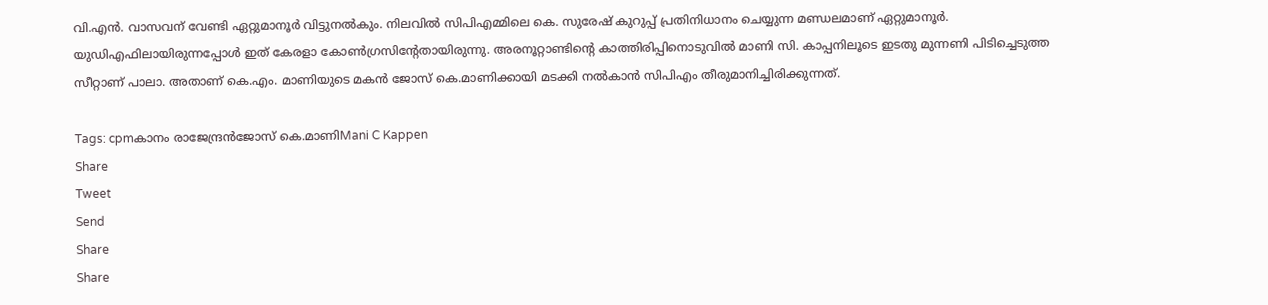വി.എന്‍. വാസവന് വേണ്ടി ഏറ്റുമാനൂര്‍ വിട്ടുനല്‍കും. നിലവില്‍ സിപിഎമ്മിലെ കെ. സുരേഷ് കുറുപ്പ് പ്രതിനിധാനം ചെയ്യുന്ന മണ്ഡലമാണ് ഏറ്റുമാനൂര്‍. യുഡിഎഫിലായിരുന്നപ്പോള്‍ ഇത് കേരളാ കോണ്‍ഗ്രസിന്റേതായിരുന്നു. അരനൂറ്റാണ്ടിന്റെ കാത്തിരിപ്പിനൊടുവില്‍ മാണി സി. കാപ്പനിലൂടെ ഇടതു മുന്നണി പിടിച്ചെടുത്ത സീറ്റാണ് പാലാ. അതാണ് കെ.എം. മാണിയുടെ മകന്‍ ജോസ് കെ.മാണിക്കായി മടക്കി നല്‍കാന്‍ സിപിഎം തീരുമാനിച്ചിരിക്കുന്നത്.

Tags: cpmകാനം രാജേന്ദ്രന്‍ജോസ് കെ.മാണിMani C Kappen
Share
Tweet
Send
Share
Share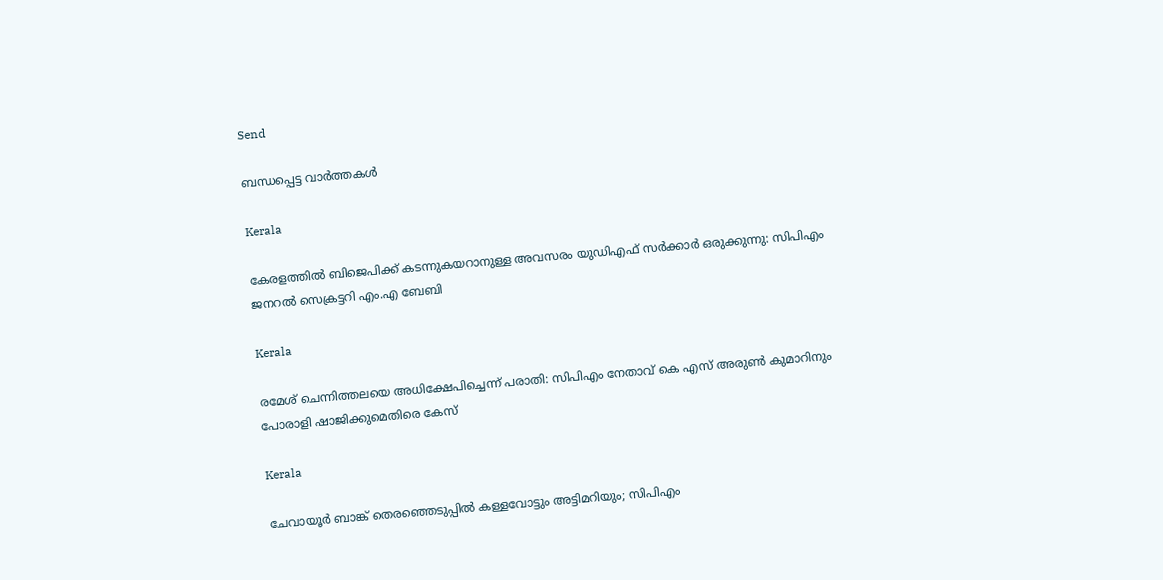Send

ബന്ധപ്പെട്ട വാര്‍ത്തകള്‍

Kerala

കേരളത്തിൽ ബിജെപിക്ക് കടന്നുകയറാനുള്ള അവസരം യുഡിഎഫ് സർക്കാർ ഒരുക്കുന്നു: സിപിഎം ജനറൽ സെക്രട്ടറി എം.എ ബേബി

Kerala

രമേശ് ചെന്നിത്തലയെ അധിക്ഷേപിച്ചെന്ന് പരാതി: സിപിഎം നേതാവ് കെ എസ് അരുണ്‍ കുമാറിനും പോരാളി ഷാജിക്കുമെതിരെ കേസ്

Kerala

ചേവായൂർ ബാങ്ക് തെരഞ്ഞെടുപ്പിൽ കള്ളവോട്ടും അട്ടിമറിയും; സിപിഎം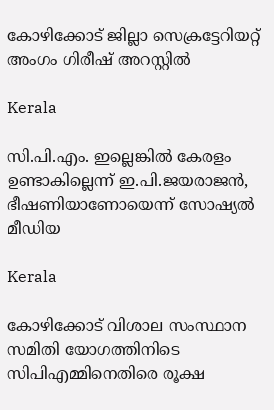കോഴിക്കോട് ജില്ലാ സെക്രട്ടേറിയറ്റ് അംഗം ഗിരീഷ് അറസ്റ്റിൽ

Kerala

സി.പി.എം. ഇല്ലെങ്കില്‍ കേരളം ഉണ്ടാകില്ലെന്ന് ഇ.പി.ജയരാജന്‍, ഭീഷണിയാണോയെന്ന് സോഷ്യല്‍ മീഡിയ

Kerala

കോഴിക്കോട് വിശാല സംസ്ഥാന സമിതി യോഗത്തിനിടെ സിപിഎമ്മിനെതിരെ രൂക്ഷ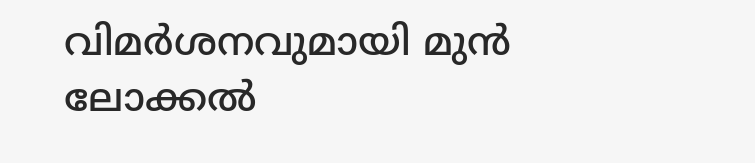വിമര്‍ശനവുമായി മുന്‍ ലോക്കല്‍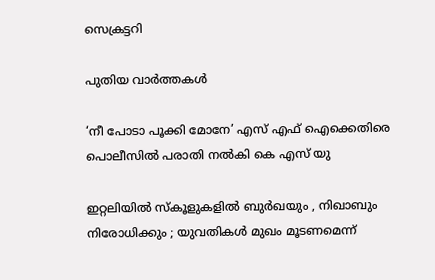സെക്രട്ടറി

പുതിയ വാര്‍ത്തകള്‍

‘നീ പോടാ പൂക്കി മോനേ’ എസ് എഫ് ഐക്കെതിരെ പൊലീസില്‍ പരാതി നല്‍കി കെ എസ് യു

ഇറ്റലിയിൽ സ്കൂളുകളിൽ ബുർഖയും , നിഖാബും നിരോധിക്കും ; യുവതികൾ മുഖം മൂടണമെന്ന്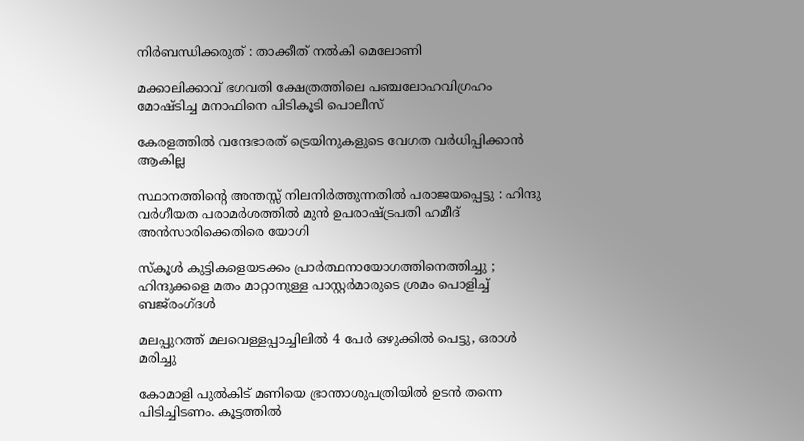നിർബന്ധിക്കരുത് : താക്കീത് നൽകി മെലോണി

മക്കാലിക്കാവ് ഭഗവതി ക്ഷേത്രത്തിലെ പഞ്ചലോഹവിഗ്രഹം മോഷ്ടിച്ച മനാഫിനെ പിടികൂടി പൊലീസ്

കേരളത്തില്‍ വന്ദേഭാരത് ട്രെയിനുകളുടെ വേഗത വര്‍ധിപ്പിക്കാന്‍ ആകില്ല

സ്ഥാനത്തിന്റെ അന്തസ്സ് നിലനിർത്തുന്നതിൽ പരാജയപ്പെട്ടു : ഹിന്ദു വർഗീയത പരാമർശത്തിൽ മുൻ ഉപരാഷ്‌ട്രപതി ഹമീദ് അൻസാരിക്കെതിരെ യോഗി

സ്കൂൾ കുട്ടികളെയടക്കം പ്രാർത്ഥനായോഗത്തിനെത്തിച്ചു ; ഹിന്ദുക്കളെ മതം മാറ്റാനുള്ള പാസ്റ്റർമാരുടെ ശ്രമം പൊളിച്ച് ബജ്‌രംഗ്ദൾ

മലപ്പുറത്ത് മലവെള്ളപ്പാച്ചിലില്‍ 4 പേര്‍ ഒഴുക്കില്‍ പെട്ടു, ഒരാള്‍ മരിച്ചു

കോമാളി പുൽകിട് മണിയെ ഭ്രാന്താശുപത്രിയിൽ ഉടൻ തന്നെ പിടിച്ചിടണം. കൂട്ടത്തിൽ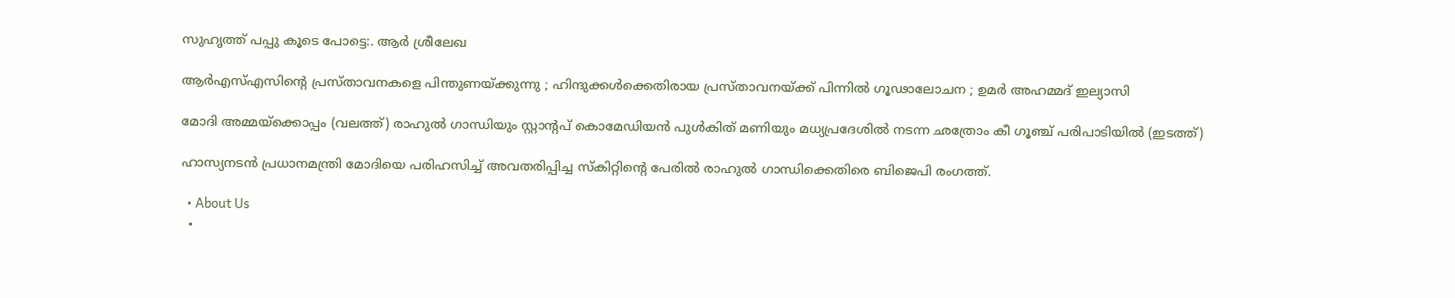സുഹൃത്ത്‌ പപ്പു കൂടെ പോട്ടെ:. ആര്‍ ശ്രീലേഖ

ആർ‌എസ്‌എസിന്റെ പ്രസ്താവനകളെ പിന്തുണയ്‌ക്കുന്നു ; ഹിന്ദുക്കൾക്കെതിരായ പ്രസ്താവനയ്‌ക്ക് പിന്നിൽ ഗൂഢാലോചന ; ഉമർ അഹമ്മദ് ഇല്യാസി

മോദി അമ്മയ്ക്കൊപ്പം (വലത്ത്) രാഹുല്‍ ഗാന്ധിയും സ്റ്റാന്‍റപ് കൊമേഡിയന്‍ പുള്‍കിത് മണിയും മധ്യപ്രദേശില്‍ നടന്ന ഛത്രോം കീ ഗൂഞ്ച് പരിപാടിയില്‍ (ഇടത്ത്)

ഹാസ്യനടൻ പ്രധാനമന്ത്രി മോദിയെ പരിഹസിച്ച് അവതരിപ്പിച്ച സ്കിറ്റിന്റെ പേരിൽ രാഹുൽ ഗാന്ധിക്കെതിരെ ബിജെപി രംഗത്ത്.

  • About Us
  •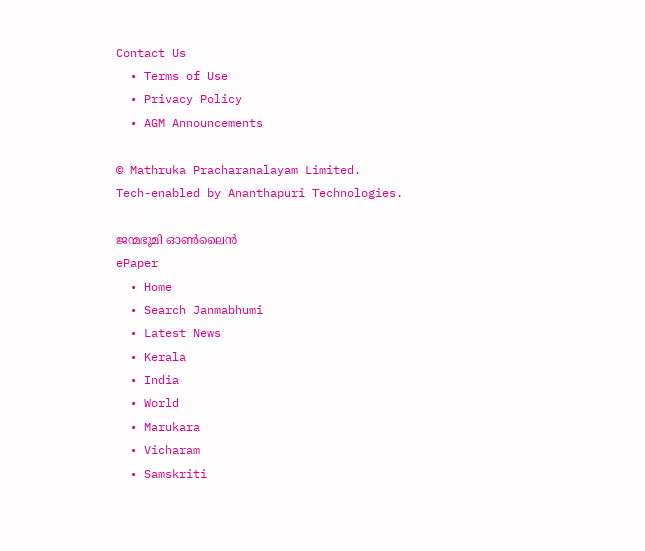Contact Us
  • Terms of Use
  • Privacy Policy
  • AGM Announcements

© Mathruka Pracharanalayam Limited.
Tech-enabled by Ananthapuri Technologies.

ജന്മഭൂമി ഓണ്‍ലൈന്‍
ePaper
  • Home
  • Search Janmabhumi
  • Latest News
  • Kerala
  • India
  • World
  • Marukara
  • Vicharam
  • Samskriti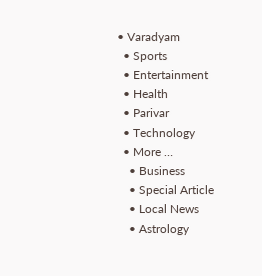• Varadyam
  • Sports
  • Entertainment
  • Health
  • Parivar
  • Technology
  • More …
    • Business
    • Special Article
    • Local News
    • Astrology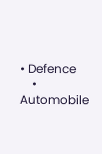• Defence
    • Automobile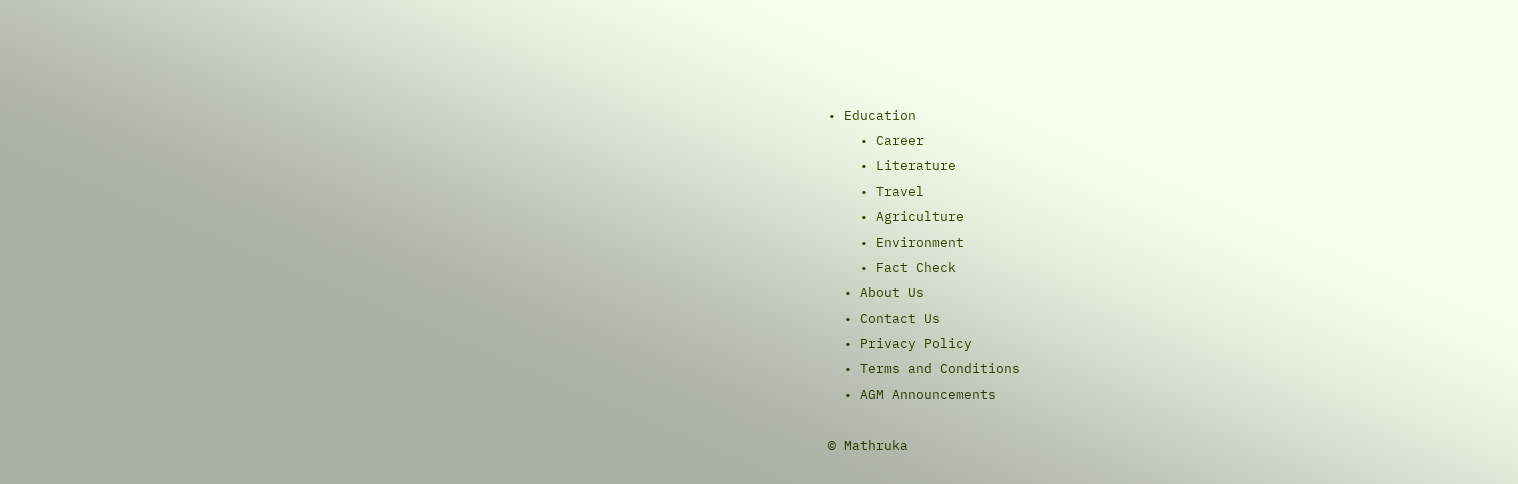• Education
    • Career
    • Literature
    • Travel
    • Agriculture
    • Environment
    • Fact Check
  • About Us
  • Contact Us
  • Privacy Policy
  • Terms and Conditions
  • AGM Announcements

© Mathruka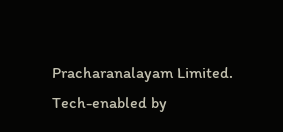Pracharanalayam Limited.
Tech-enabled by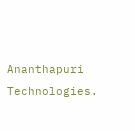Ananthapuri Technologies.